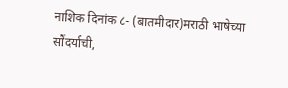नाशिक दिनांक ८- (बातमीदार)मराठी भाषेच्या सौंदर्याची,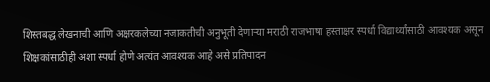शिस्तबद्ध लेखनाची आणि अक्षरकलेच्या नजाकतीची अनुभूती देणाऱ्या मराठी राजभाषा हस्ताक्षर स्पर्धा विद्यार्थ्यांसाठी आवश्यक असून शिक्षकांसाठीही अशा स्पर्धा होणे अत्यंत आवश्यक आहे असे प्रतिपादन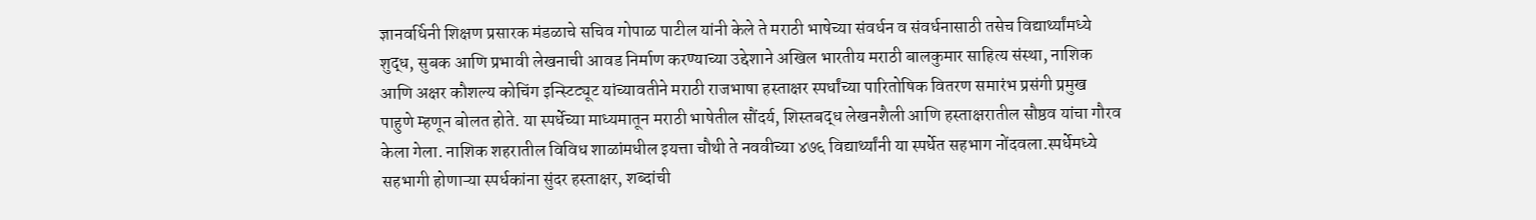ज्ञानवर्धिनी शिक्षण प्रसारक मंडळाचे सचिव गोपाळ पाटील यांनी केले ते मराठी भाषेच्या संवर्धन व संवर्धनासाठी तसेच विद्यार्थ्यांमध्ये शुद्ध, सुबक आणि प्रभावी लेखनाची आवड निर्माण करण्याच्या उद्देशाने अखिल भारतीय मराठी बालकुमार साहित्य संस्था, नाशिक आणि अक्षर कौशल्य कोचिंग इन्स्टिट्यूट यांच्यावतीने मराठी राजभाषा हस्ताक्षर स्पर्धांच्या पारितोषिक वितरण समारंभ प्रसंगी प्रमुख पाहुणे म्हणून बोलत होते. या स्पर्धेच्या माध्यमातून मराठी भाषेतील सौंदर्य, शिस्तबद्ध लेखनशैली आणि हस्ताक्षरातील सौष्ठव यांचा गौरव केला गेला. नाशिक शहरातील विविध शाळांमधील इयत्ता चौथी ते नववीच्या ४७६ विद्यार्थ्यांनी या स्पर्धेत सहभाग नोंदवला.स्पर्धेमध्ये सहभागी होणाऱ्या स्पर्धकांना सुंदर हस्ताक्षर, शब्दांची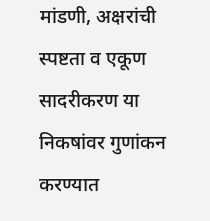मांडणी, अक्षरांची स्पष्टता व एकूण सादरीकरण या निकषांवर गुणांकन करण्यात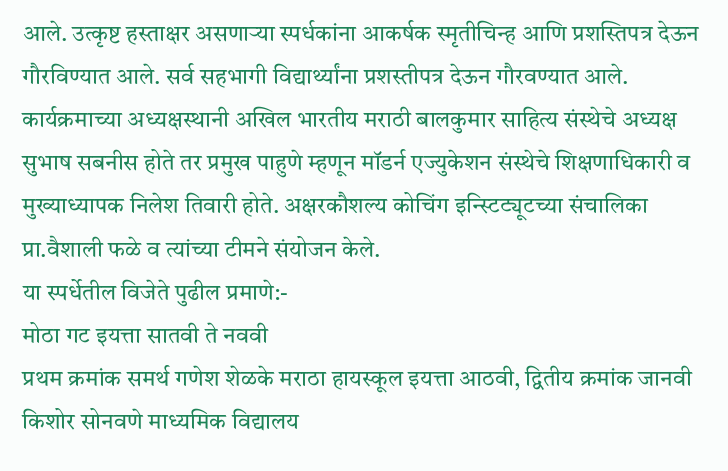आले. उत्कृष्ट हस्ताक्षर असणाऱ्या स्पर्धकांना आकर्षक स्मृतीचिन्ह आणि प्रशस्तिपत्र देऊन गौरविण्यात आले. सर्व सहभागी विद्यार्थ्यांना प्रशस्तीपत्र देऊन गौरवण्यात आले. कार्यक्रमाच्या अध्यक्षस्थानी अखिल भारतीय मराठी बालकुमार साहित्य संस्थेचे अध्यक्ष सुभाष सबनीस होते तर प्रमुख पाहुणे म्हणून मॉडर्न एज्युकेशन संस्थेचे शिक्षणाधिकारी व मुख्याध्यापक निलेश तिवारी होते. अक्षरकौशल्य कोचिंग इन्स्टिट्यूटच्या संचालिका प्रा.वैशाली फळे व त्यांच्या टीमने संयोजन केले.
या स्पर्धेतील विजेते पुढील प्रमाणे:-
मोठा गट इयत्ता सातवी ते नववी
प्रथम क्रमांक समर्थ गणेश शेळके मराठा हायस्कूल इयत्ता आठवी, द्वितीय क्रमांक जानवी किशोर सोनवणे माध्यमिक विद्यालय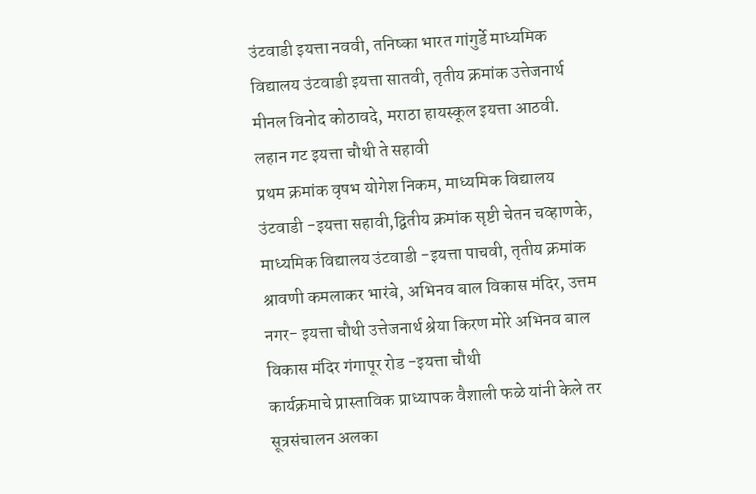उंटवाडी इयत्ता नववी, तनिष्का भारत गांगुर्डे माध्यमिक विद्यालय उंटवाडी इयत्ता सातवी, तृतीय क्रमांक उत्तेजनार्थ मीनल विनोद कोठावदे, मराठा हायस्कूल इयत्ता आठवी.
लहान गट इयत्ता चौथी ते सहावी
प्रथम क्रमांक वृषभ योगेश निकम, माध्यमिक विद्यालय उंटवाडी -इयत्ता सहावी,द्वितीय क्रमांक सृष्टी चेतन चव्हाणके, माध्यमिक विद्यालय उंटवाडी -इयत्ता पाचवी, तृतीय क्रमांक श्रावणी कमलाकर भारंबे, अभिनव बाल विकास मंदिर, उत्तम नगर- इयत्ता चौथी उत्तेजनार्थ श्रेया किरण मोरे अभिनव बाल विकास मंदिर गंगापूर रोड -इयत्ता चौथी
कार्यक्रमाचे प्रास्ताविक प्राध्यापक वैशाली फळे यांनी केले तर सूत्रसंचालन अलका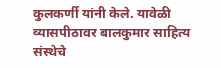कुलकर्णी यांनी केले. यावेळी व्यासपीठावर बालकुमार साहित्य संस्थेचे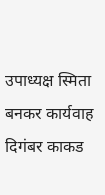उपाध्यक्ष स्मिता बनकर कार्यवाह दिगंबर काकड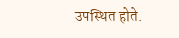उपस्थित होते.